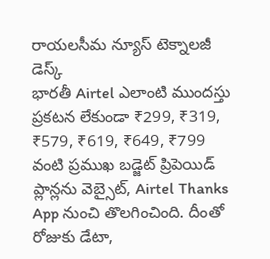రాయలసీమ న్యూస్ టెక్నాలజీ డెస్క్
భారతీ Airtel ఎలాంటి ముందస్తు ప్రకటన లేకుండా ₹299, ₹319, ₹579, ₹619, ₹649, ₹799 వంటి ప్రముఖ బడ్జెట్ ప్రిపెయిడ్ ప్లాన్లను వెబ్సైట్, Airtel Thanks App నుంచి తొలగించింది. దీంతో రోజుకు డేటా,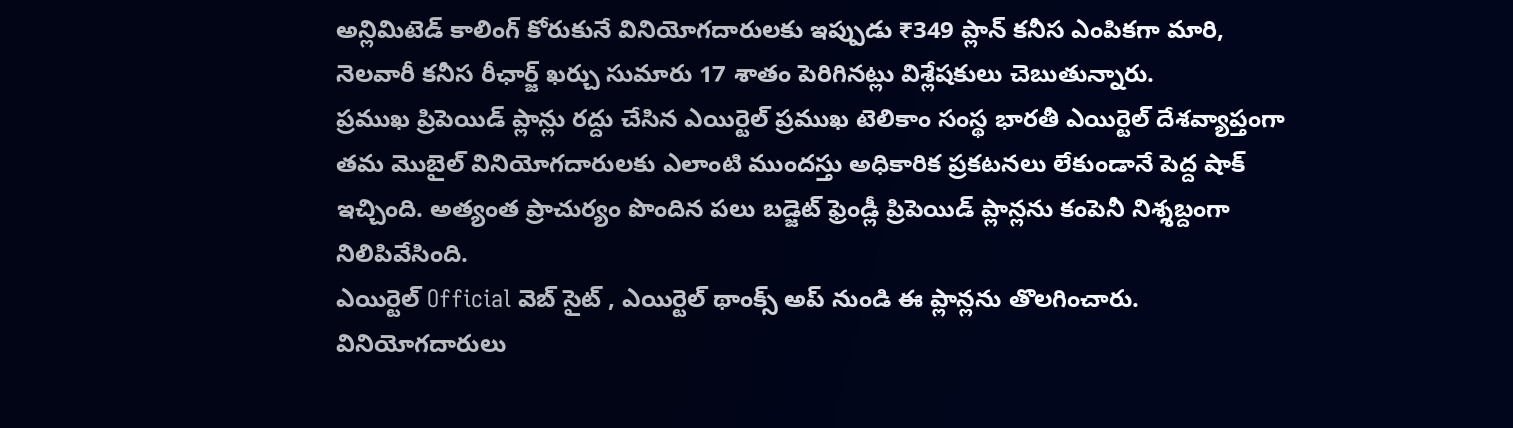అన్లిమిటెడ్ కాలింగ్ కోరుకునే వినియోగదారులకు ఇప్పుడు ₹349 ప్లాన్ కనీస ఎంపికగా మారి, నెలవారీ కనీస రీఛార్జ్ ఖర్చు సుమారు 17 శాతం పెరిగినట్లు విశ్లేషకులు చెబుతున్నారు.
ప్రముఖ ప్రిపెయిడ్ ప్లాన్లు రద్దు చేసిన ఎయిర్టెల్ ప్రముఖ టెలికాం సంస్థ భారతీ ఎయిర్టెల్ దేశవ్యాప్తంగా తమ మొబైల్ వినియోగదారులకు ఎలాంటి ముందస్తు అధికారిక ప్రకటనలు లేకుండానే పెద్ద షాక్ ఇచ్చింది. అత్యంత ప్రాచుర్యం పొందిన పలు బడ్జెట్ ఫ్రెండ్లీ ప్రిపెయిడ్ ప్లాన్లను కంపెనీ నిశ్శబ్దంగా నిలిపివేసింది.
ఎయిర్టెల్ Official వెబ్ సైట్ , ఎయిర్టెల్ థాంక్స్ అప్ నుండి ఈ ప్లాన్లను తొలగించారు. వినియోగదారులు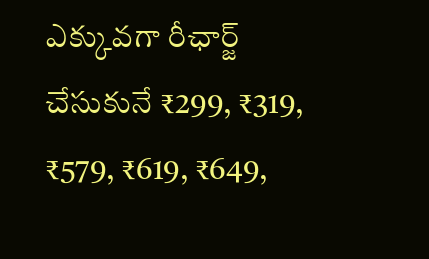ఎక్కువగా రీఛార్జ్ చేసుకునే ₹299, ₹319, ₹579, ₹619, ₹649,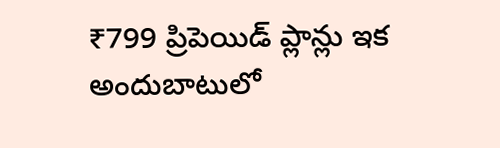₹799 ప్రిపెయిడ్ ప్లాన్లు ఇక అందుబాటులో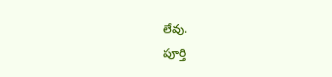లేవు.
పూర్తి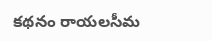కథనం రాయలసీమ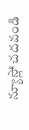న్యూస్లో చదవండి